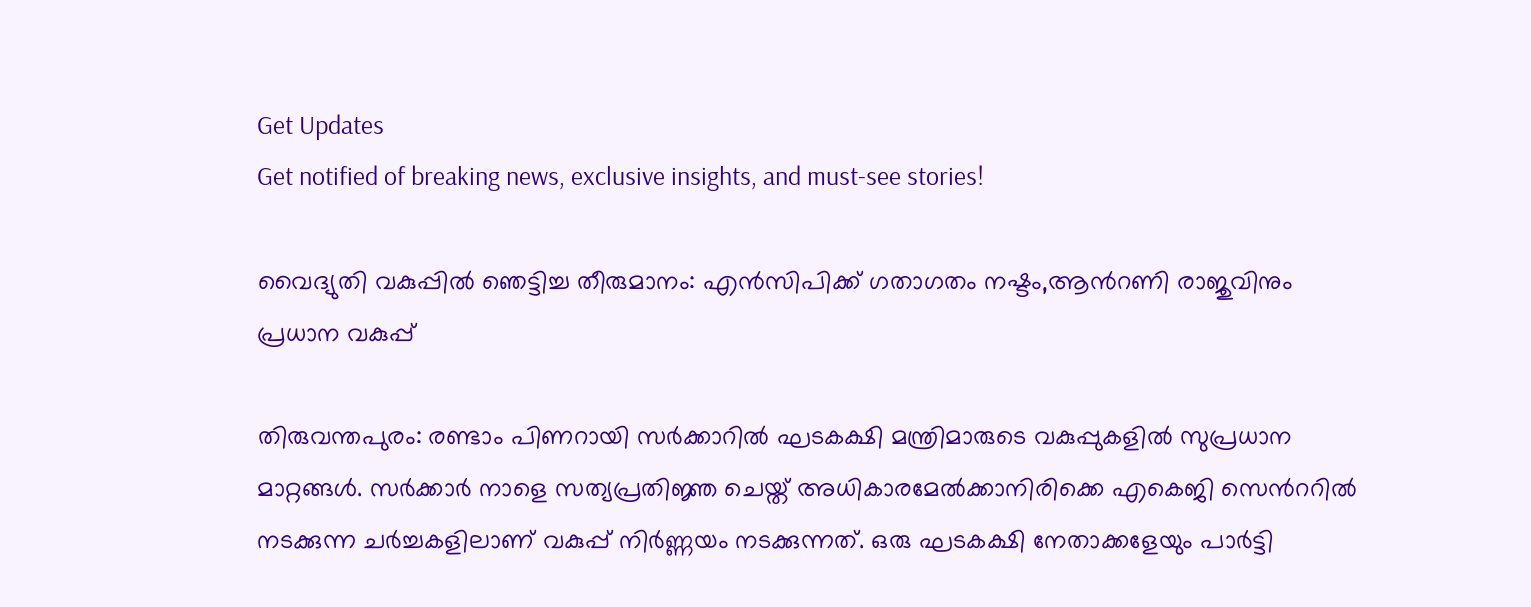Get Updates
Get notified of breaking news, exclusive insights, and must-see stories!

വൈദ്യുതി വകുപ്പില്‍ ഞെട്ടിച്ച തീരുമാനം: എന്‍സിപിക്ക് ഗതാഗതം നഷ്ടം,ആന്‍റണി രാജുവിനും പ്രധാന വകുപ്പ്

തിരുവന്തപുരം: രണ്ടാം പിണറായി സര്‍ക്കാറില്‍ ഘടകക്ഷി മന്ത്രിമാരുടെ വകുപ്പുകളില്‍ സുപ്രധാന മാറ്റങ്ങള്‍. സര്‍ക്കാര്‍ നാളെ സത്യപ്രതിജ്ഞ ചെയ്ത് അധികാരമേല്‍ക്കാനിരിക്കെ എകെജി സെന്‍ററില്‍ നടക്കുന്ന ചര്‍ച്ചകളിലാണ് വകുപ്പ് നിര്‍ണ്ണയം നടക്കുന്നത്. ഒരു ഘടകക്ഷി നേതാക്കളേയും പാര്‍ട്ടി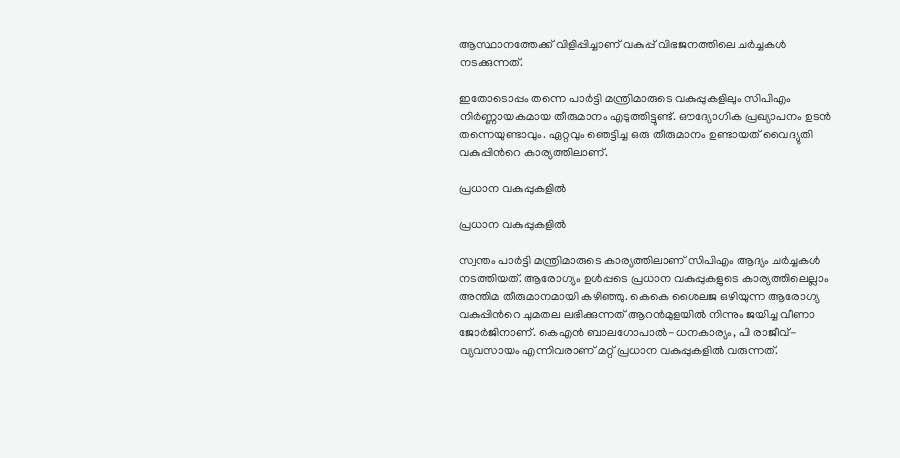ആസ്ഥാനത്തേക്ക് വിളിപ്പിച്ചാണ് വകുപ്പ് വിഭജനത്തിലെ ചര്‍ച്ചകള്‍ നടക്കുന്നത്.

ഇതോടൊപ്പം തന്നെ പാര്‍ട്ടി മന്ത്രിമാരുടെ വകുപ്പുകളിലും സിപിഎം നിര്‍ണ്ണായകമായ തീരുമാനം എടുത്തിട്ടുണ്ട്. ഔദ്യോഗിക പ്രഖ്യാപനം ഉടന്‍ തന്നെയുണ്ടാവും. ഏറ്റവും ഞെട്ടിച്ച ഒരു തീരുമാനം ഉണ്ടായത് വൈദ്യുതി വകുപ്പിന്‍റെ കാര്യത്തിലാണ്.

പ്രധാന വകുപ്പുകളില്‍

പ്രധാന വകുപ്പുകളില്‍

സ്വന്തം പാര്‍ട്ടി മന്ത്രിമാരുടെ കാര്യത്തിലാണ് സിപിഎം ആദ്യം ചര്‍ച്ചകള്‍ നടത്തിയത്. ആരോഗ്യം ഉള്‍പ്പടെ പ്രധാന വകുപ്പുകളുടെ കാര്യത്തിലെല്ലാം അന്തിമ തീരുമാനമായി കഴിഞ്ഞു. കെകെ ശൈലജ ഒഴിയുന്ന ആരോഗ്യ വകുപ്പിന്‍റെ ചുമതല ലഭിക്കുന്നത് ആറന്‍മുളയില്‍ നിന്നും ജയിച്ച വീണാ ജോര്‍ജിനാണ്. കെഎന്‍ ബാലഗോപാല്‍-ധനകാര്യം, പി രാജീവ്-വ്യവസായം എന്നിവരാണ് മറ്റ് പ്രധാന വകുപ്പുകളില്‍ വരുന്നത്.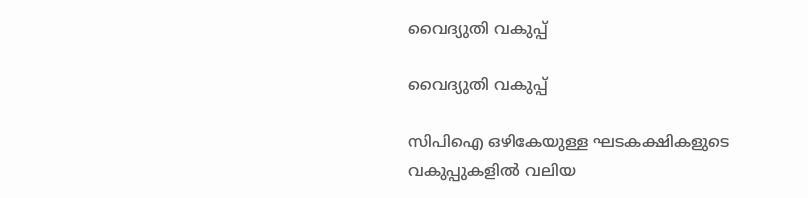വൈദ്യുതി വകുപ്പ്

വൈദ്യുതി വകുപ്പ്

സിപിഐ ഒഴികേയുള്ള ഘടകക്ഷികളുടെ വകുപ്പുകളില്‍ വലിയ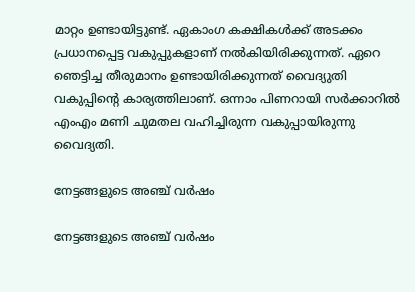മാറ്റം ഉണ്ടായിട്ടുണ്ട്. ഏകാംഗ കക്ഷികള്‍ക്ക് അടക്കം പ്രധാനപ്പെട്ട വകുപ്പുകളാണ് നല്‍കിയിരിക്കുന്നത്. ഏറെ ഞെട്ടിച്ച തീരുമാനം ഉണ്ടായിരിക്കുന്നത് വൈദ്യുതി വകുപ്പിന്‍റെ കാര്യത്തിലാണ്. ഒന്നാം പിണറായി സര്‍ക്കാറില്‍ എംഎം മണി ചുമതല വഹിച്ചിരുന്ന വകുപ്പായിരുന്നു വൈദ്യതി.

നേട്ടങ്ങളുടെ അഞ്ച് വര്‍ഷം

നേട്ടങ്ങളുടെ അഞ്ച് വര്‍ഷം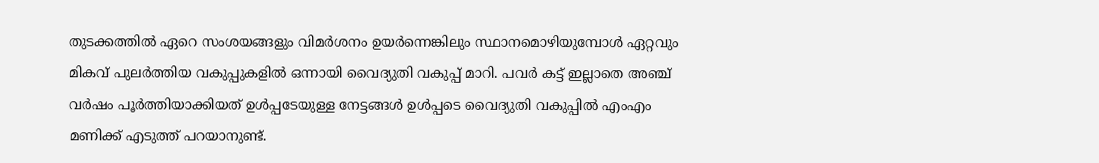തുടക്കത്തില്‍ ഏറെ സംശയങ്ങളും വിമര്‍ശനം ഉയര്‍ന്നെങ്കിലും സ്ഥാനമൊഴിയുമ്പോള്‍ ഏറ്റവും മികവ് പുലര്‍ത്തിയ വകുപ്പുകളില്‍ ഒന്നായി വൈദ്യുതി വകുപ്പ് മാറി. പവര്‍ കട്ട് ഇല്ലാതെ അഞ്ച് വര്‍ഷം പൂര്‍ത്തിയാക്കിയത് ഉള്‍പ്പടേയുള്ള നേട്ടങ്ങള്‍ ഉള്‍പ്പടെ വൈദ്യുതി വകുപ്പില്‍ എംഎം മണിക്ക് എടുത്ത് പറയാനുണ്ട്.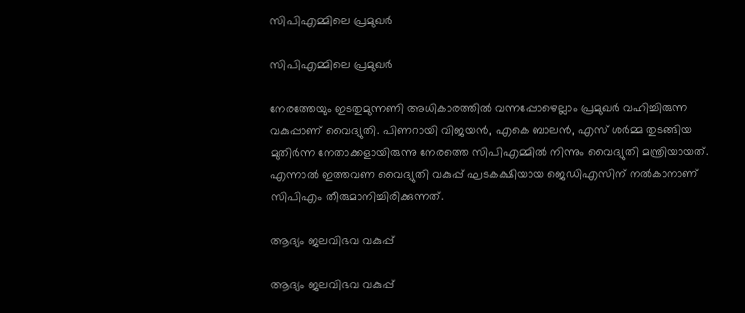സിപിഎമ്മിലെ പ്രമുഖര്‍

സിപിഎമ്മിലെ പ്രമുഖര്‍

നേരത്തേയും ഇടതുമുന്നണി അധികാരത്തില്‍ വന്നപ്പോഴെല്ലാം പ്രമുഖര്‍ വഹിച്ചിരുന്ന വകുപ്പാണ് വൈദ്യുതി. പിണറായി വിജയന്‍, എകെ ബാലന്‍, എസ് ശര്‍മ്മ തുടങ്ങിയ മുതിര്‍ന്ന നേതാക്കളായിരുന്നു നേരത്തെ സിപിഎമ്മില്‍ നിന്നും വൈദ്യുതി മന്ത്രിയായത്. എന്നാല്‍ ഇത്തവണ വൈദ്യുതി വകുപ്പ് ഘടകക്ഷിയായ ജെഡിഎസിന് നല്‍കാനാണ് സിപിഎം തീരുമാനിച്ചിരിക്കുന്നത്.

ആദ്യം ജലവിഭവ വകുപ്പ്

ആദ്യം ജലവിഭവ വകുപ്പ്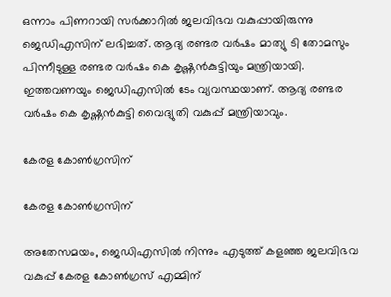ഒന്നാം പിണറായി സര്‍ക്കാറില്‍ ജലവിഭവ വകുപ്പായിരുന്നു ജെഡിഎസിന് ലഭിച്ചത്. ആദ്യ രണ്ടര വര്‍ഷം മാത്യു ടി തോമസും പിന്നീടുള്ള രണ്ടര വര്‍ഷം കെ കൃഷ്ണന്‍കുട്ടിയും മന്ത്രിയായി. ഇത്തവണയും ജെഡിഎസില്‍ ടേം വ്യവസ്ഥയാണ്. ആദ്യ രണ്ടര വര്‍ഷം കെ കൃഷ്ണന്‍കുട്ടി വൈദ്യുതി വകുപ്പ് മന്ത്രിയാവും.

കേരള കോണ്‍ഗ്രസിന്

കേരള കോണ്‍ഗ്രസിന്

അതേസമയം, ജെഡിഎസില്‍ നിന്നും എടുത്ത് കളഞ്ഞ ജലവിഭവ വകുപ്പ് കേരള കോണ്‍ഗ്രസ് എമ്മിന്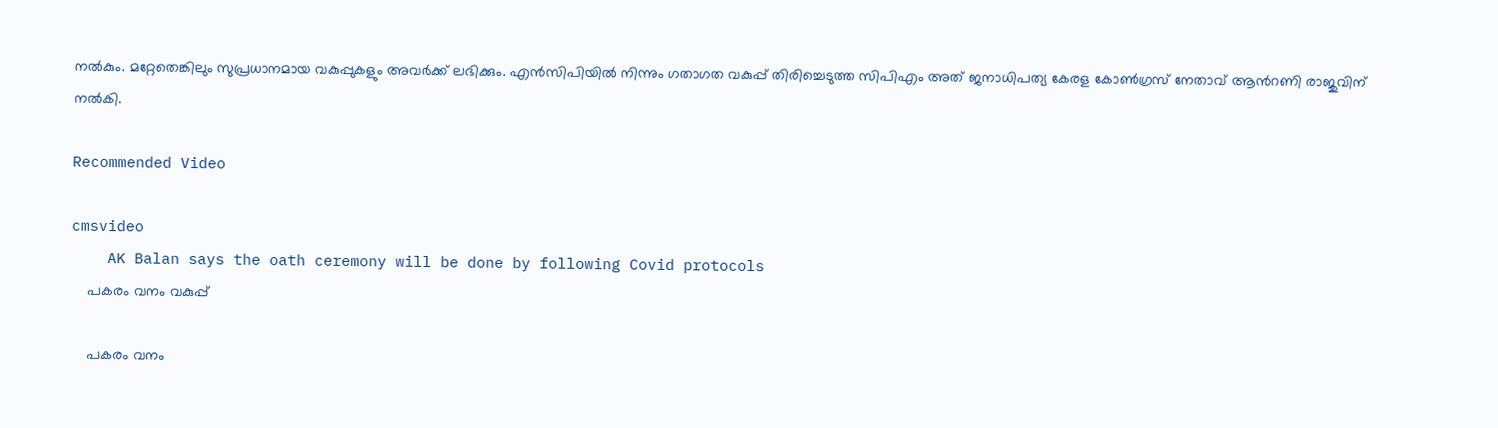നല്‍കും. മറ്റേതെങ്കിലും സുപ്രധാനമായ വകുപ്പുകളും അവര്‍ക്ക് ലഭിക്കും. എന്‍സിപിയില്‍ നിന്നും ഗതാഗത വകുപ്പ് തിരിച്ചെടുത്ത സിപിഎം അത് ജനാധിപത്യ കേരള കോണ്‍ഗ്രസ് നേതാവ് ആന്‍റണി രാജുവിന് നല്‍കി.

Recommended Video

cmsvideo
    AK Balan says the oath ceremony will be done by following Covid protocols
    പകരം വനം വകുപ്പ്

    പകരം വനം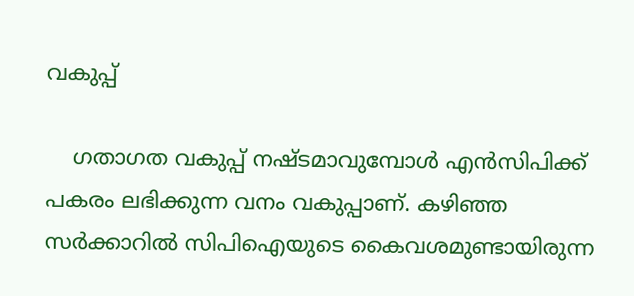വകുപ്പ്

    ഗതാഗത വകുപ്പ് നഷ്ടമാവുമ്പോള്‍ എന്‍സിപിക്ക് പകരം ലഭിക്കുന്ന വനം വകുപ്പാണ്. കഴിഞ്ഞ സര്‍ക്കാറില്‍ സിപിഐയുടെ കൈവശമുണ്ടായിരുന്ന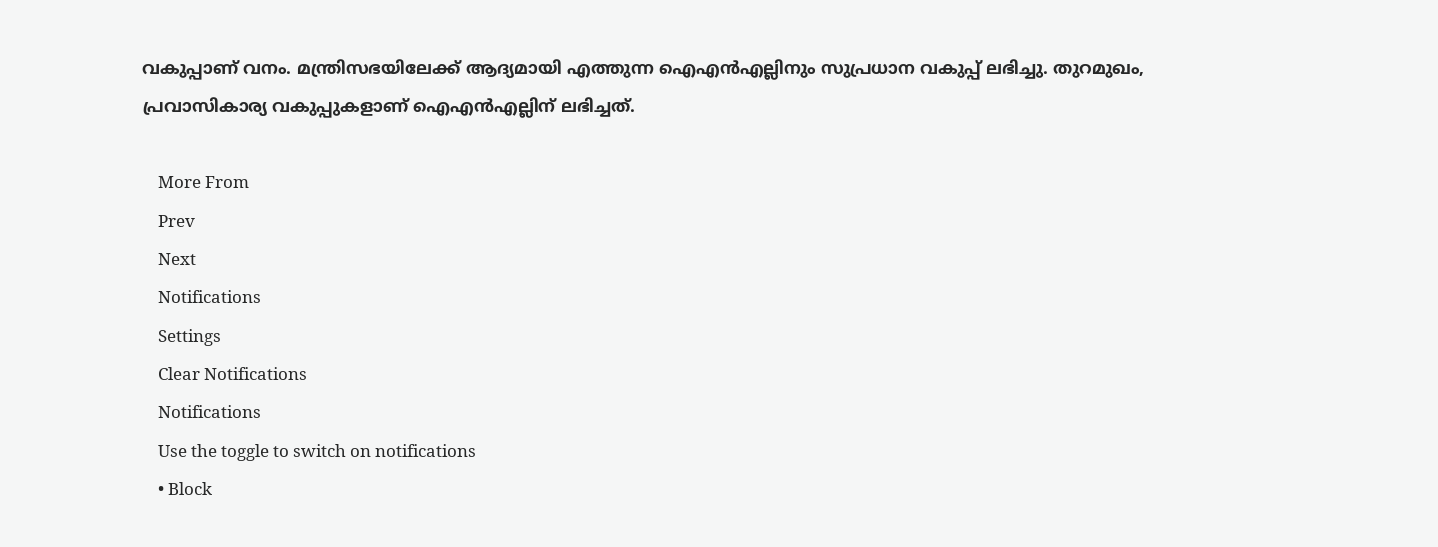വകുപ്പാണ് വനം. മന്ത്രിസഭയിലേക്ക് ആദ്യമായി എത്തുന്ന ഐഎന്‍എല്ലിനും സുപ്രധാന വകുപ്പ് ലഭിച്ചു. തുറമുഖം, പ്രവാസികാര്യ വകുപ്പുകളാണ് ഐഎന്‍എല്ലിന് ലഭിച്ചത്.

    More From
    Prev
    Next
    Notifications
    Settings
    Clear Notifications
    Notifications
    Use the toggle to switch on notifications
    • Block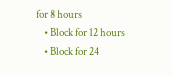for 8 hours
    • Block for 12 hours
    • Block for 24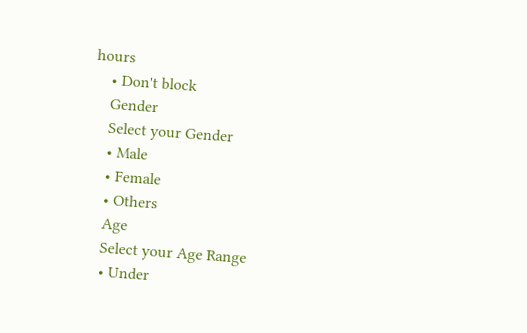hours
    • Don't block
    Gender
    Select your Gender
    • Male
    • Female
    • Others
    Age
    Select your Age Range
    • Under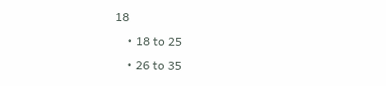18
    • 18 to 25
    • 26 to 35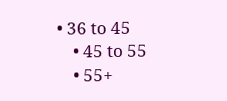• 36 to 45
    • 45 to 55
    • 55+